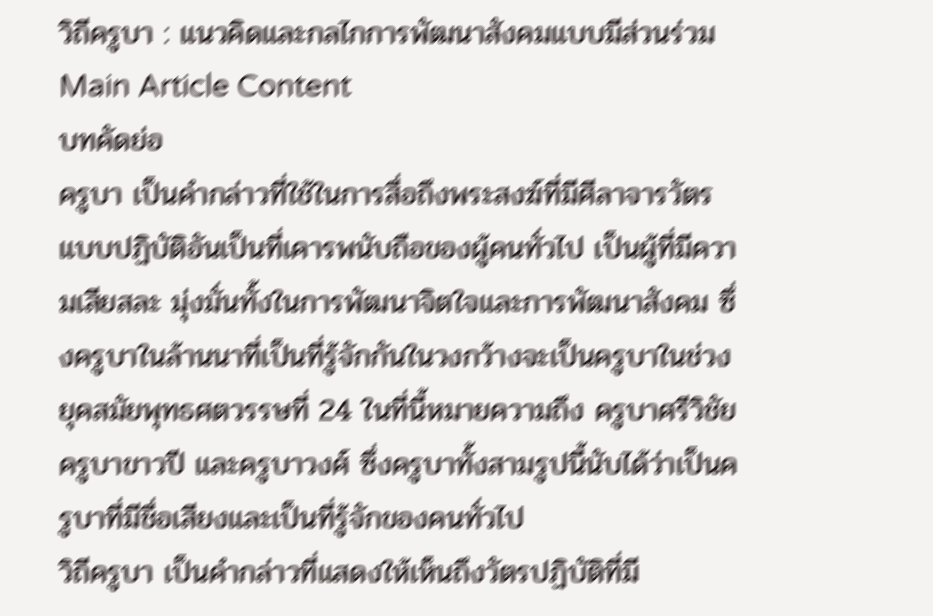วิถีครูบา : แนวคิดและกลไกการพัฒนาสังคมแบบมีส่วนร่วม
Main Article Content
บทคัดย่อ
ครูบา เป็นคำกล่าวที่ใช้ในการสื่อถึงพระสงฆ์ที่มีศีลาจารวัตร แบบปฏิบัติอันเป็นที่เคารพนับถือของผู้คนทั่วไป เป็นผู้ที่มีความเสียสละ มุ่งมั่นทั้งในการพัฒนาจิตใจและการพัฒนาสังคม ซึ่งครูบาในล้านนาที่เป็นที่รู้จักกันในวงกว้างจะเป็นครูบาในช่วงยุคสมัยพุทธศตวรรษที่ 24 ในที่นี้หมายความถึง ครูบาศรีวิชัย ครูบาขาวปี และครูบาวงศ์ ซึ่งครูบาทั้งสามรูปนี้นับได้ว่าเป็นครูบาที่มีชื่อเสียงและเป็นที่รู้จักของคนทั่วไป
วิถีครูบา เป็นคำกล่าวที่แสดงให้เห็นถึงวัตรปฏิบัติที่มี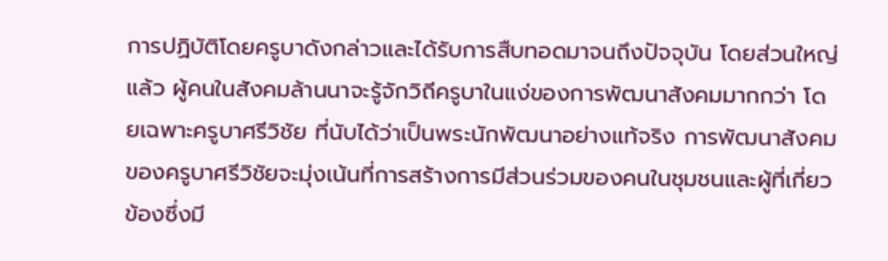การปฏิบัติโดยครูบาดังกล่าวและได้รับการสืบทอดมาจนถึงปัจจุบัน โดยส่วนใหญ่แล้ว ผู้คนในสังคมล้านนาจะรู้จักวิถีครูบาในแง่ของการพัฒนาสังคมมากกว่า โดยเฉพาะครูบาศรีวิชัย ที่นับได้ว่าเป็นพระนักพัฒนาอย่างแท้จริง การพัฒนาสังคมของครูบาศรีวิชัยจะมุ่งเน้นที่การสร้างการมีส่วนร่วมของคนในชุมชนและผู้ที่เกี่ยวข้องซึ่งมี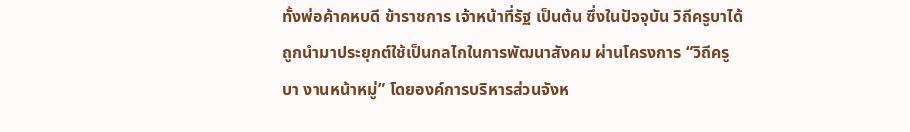ทั้งพ่อค้าคหบดี ข้าราชการ เจ้าหน้าที่รัฐ เป็นต้น ซึ่งในปัจจุบัน วิถีครูบาได้ถูกนำมาประยุกต์ใช้เป็นกลไกในการพัฒนาสังคม ผ่านโครงการ “วิถีครูบา งานหน้าหมู่” โดยองค์การบริหารส่วนจังห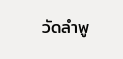วัดลำพู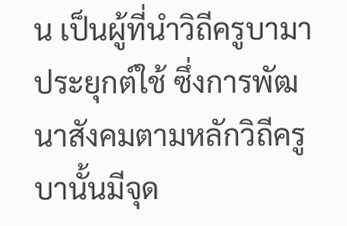น เป็นผู้ที่นำวิถีครูบามาประยุกต์ใช้ ซึ่งการพัฒนาสังคมตามหลักวิถีครูบานั้นมีจุด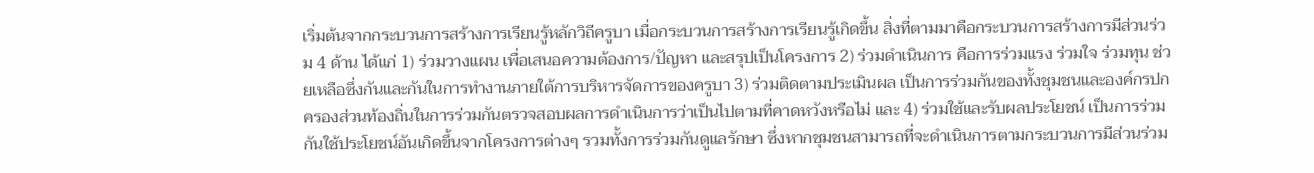เริ่มต้นจากกระบวนการสร้างการเรียนรู้หลักวิถีครูบา เมื่อกระบวนการสร้างการเรียนรู้เกิดขึ้น สิ่งที่ตามมาคือกระบวนการสร้างการมีส่วนร่วม 4 ด้าน ได้แก่ 1) ร่วมวางแผน เพื่อเสนอความต้องการ/ปัญหา และสรุปเป็นโครงการ 2) ร่วมดำเนินการ คือการร่วมแรง ร่วมใจ ร่วมทุน ช่วยเหลือซึ่งกันและกันในการทำงานภายใต้การบริหารจัดการของครูบา 3) ร่วมติดตามประเมินผล เป็นการร่วมกันของทั้งชุมชนและองค์กรปกครองส่วนท้องถิ่นในการร่วมกันตรวจสอบผลการดำเนินการว่าเป็นไปตามที่คาดหวังหรือไม่ และ 4) ร่วมใช้และรับผลประโยชน์ เป็นการร่วมกันใช้ประโยชน์อันเกิดขึ้นจากโครงการต่างๆ รวมทั้งการร่วมกันดูแลรักษา ซึ่งหากชุมชนสามารถที่จะดำเนินการตามกระบวนการมีส่วนร่วม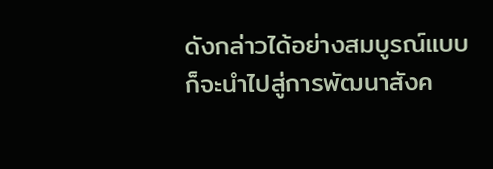ดังกล่าวได้อย่างสมบูรณ์แบบ ก็จะนำไปสู่การพัฒนาสังค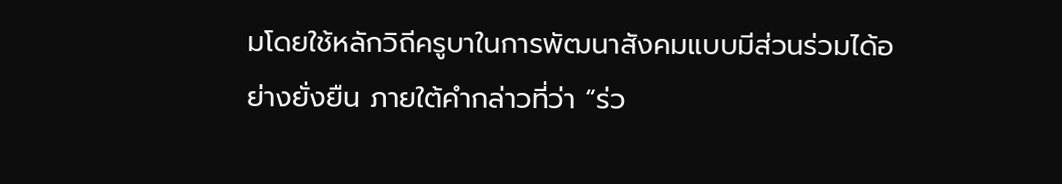มโดยใช้หลักวิถีครูบาในการพัฒนาสังคมแบบมีส่วนร่วมได้อย่างยั่งยืน ภายใต้คำกล่าวที่ว่า “ร่ว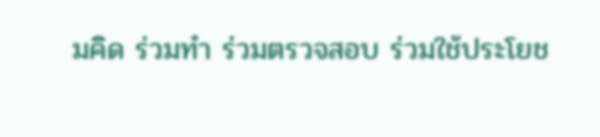มคิด ร่วมทำ ร่วมตรวจสอบ ร่วมใช้ประโยช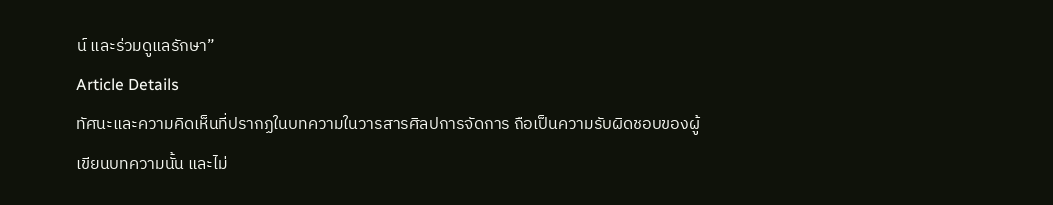น์ และร่วมดูแลรักษา”
Article Details
ทัศนะและความคิดเห็นที่ปรากฏในบทความในวารสารศิลปการจัดการ ถือเป็นความรับผิดชอบของผู้เขียนบทความนั้น และไม่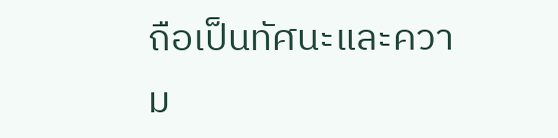ถือเป็นทัศนะและความ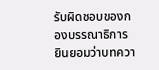รับผิดชอบของกองบรรณาธิการ ยินยอมว่าบทควา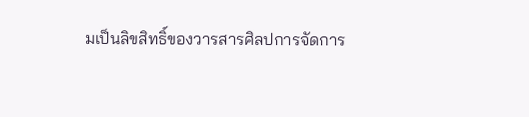มเป็นลิขสิทธิ์ของวารสารศิลปการจัดการ